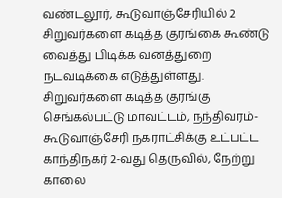வண்டலூர், கூடுவாஞ்சேரியில் 2 சிறுவர்களை கடித்த குரங்கை கூண்டு வைத்து பிடிக்க வனத்துறை நடவடிக்கை எடுத்துள்ளது. சிறுவர்களை கடித்த குரங்கு செங்கல்பட்டு மாவட்டம், நந்திவரம்-கூடுவாஞ்சேரி நகராட்சிக்கு உட்பட்ட காந்திநகர் 2-வது தெருவில், நேற்று காலை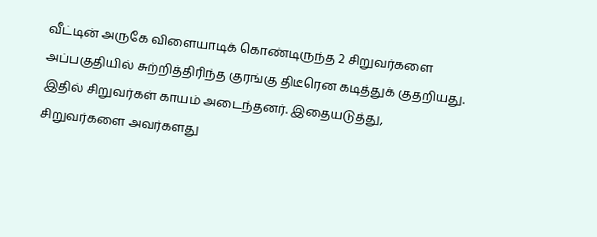வீட்டின் அருகே விளையாடிக் கொண்டிருந்த 2 சிறுவர்களை அப்பகுதியில் சுற்றித்திரிந்த குரங்கு திடீரென கடித்துக் குதறியது. இதில் சிறுவர்கள் காயம் அடைந்தனர். இதையடுத்து, சிறுவர்களை அவர்களது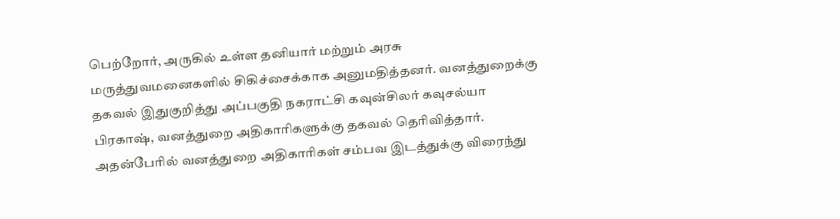பெற்றோர், அருகில் உள்ள தனியார் மற்றும் அரசு மருத்துவமனைகளில் சிகிச்சைக்காக அனுமதித்தனர். வனத்துறைக்கு தகவல் இதுகுறித்து அப்பகுதி நகராட்சி கவுன்சிலர் கவுசல்யா பிரகாஷ், வனத்துறை அதிகாரிகளுக்கு தகவல் தெரிவித்தார். அதன்பேரில் வனத்துறை அதிகாரிகள் சம்பவ இடத்துக்கு விரைந்து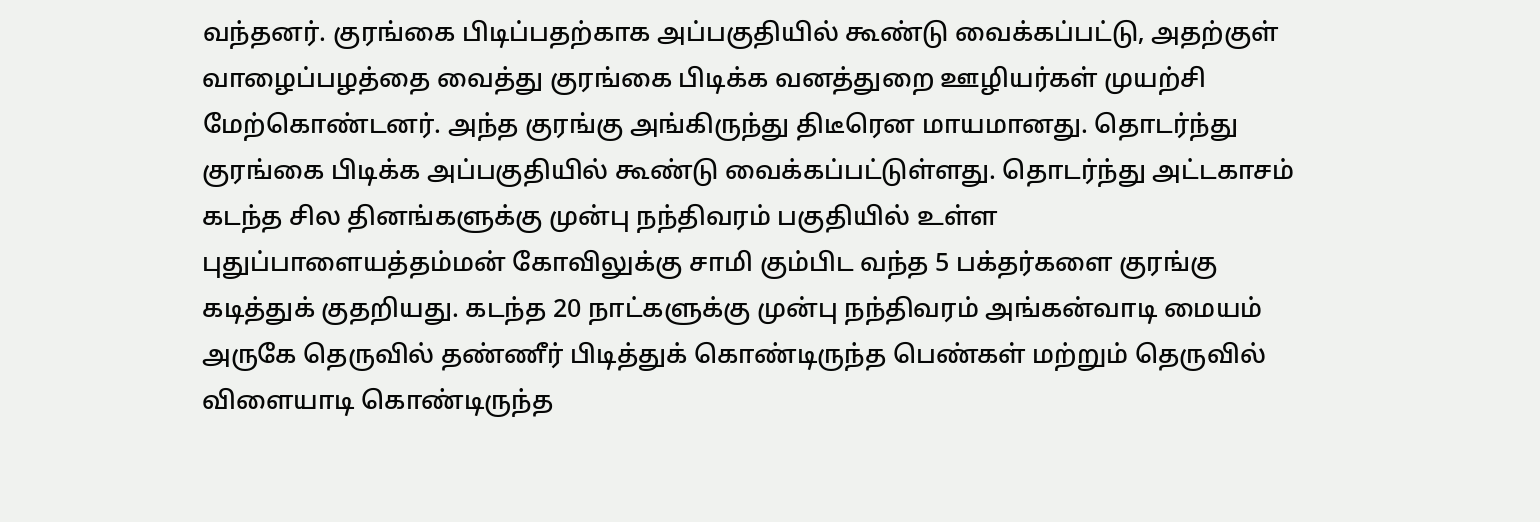வந்தனர். குரங்கை பிடிப்பதற்காக அப்பகுதியில் கூண்டு வைக்கப்பட்டு, அதற்குள் வாழைப்பழத்தை வைத்து குரங்கை பிடிக்க வனத்துறை ஊழியர்கள் முயற்சி மேற்கொண்டனர். அந்த குரங்கு அங்கிருந்து திடீரென மாயமானது. தொடர்ந்து குரங்கை பிடிக்க அப்பகுதியில் கூண்டு வைக்கப்பட்டுள்ளது. தொடர்ந்து அட்டகாசம் கடந்த சில தினங்களுக்கு முன்பு நந்திவரம் பகுதியில் உள்ள புதுப்பாளையத்தம்மன் கோவிலுக்கு சாமி கும்பிட வந்த 5 பக்தர்களை குரங்கு கடித்துக் குதறியது. கடந்த 20 நாட்களுக்கு முன்பு நந்திவரம் அங்கன்வாடி மையம் அருகே தெருவில் தண்ணீர் பிடித்துக் கொண்டிருந்த பெண்கள் மற்றும் தெருவில் விளையாடி கொண்டிருந்த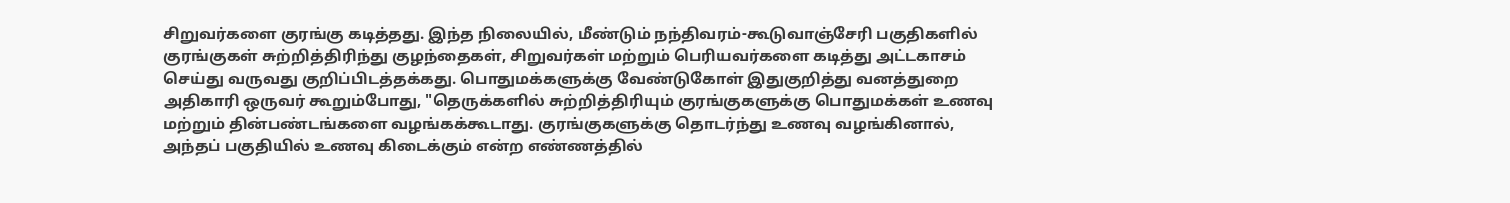சிறுவர்களை குரங்கு கடித்தது. இந்த நிலையில், மீண்டும் நந்திவரம்-கூடுவாஞ்சேரி பகுதிகளில் குரங்குகள் சுற்றித்திரிந்து குழந்தைகள், சிறுவர்கள் மற்றும் பெரியவர்களை கடித்து அட்டகாசம் செய்து வருவது குறிப்பிடத்தக்கது. பொதுமக்களுக்கு வேண்டுகோள் இதுகுறித்து வனத்துறை அதிகாரி ஒருவர் கூறும்போது, "தெருக்களில் சுற்றித்திரியும் குரங்குகளுக்கு பொதுமக்கள் உணவு மற்றும் தின்பண்டங்களை வழங்கக்கூடாது. குரங்குகளுக்கு தொடர்ந்து உணவு வழங்கினால், அந்தப் பகுதியில் உணவு கிடைக்கும் என்ற எண்ணத்தில்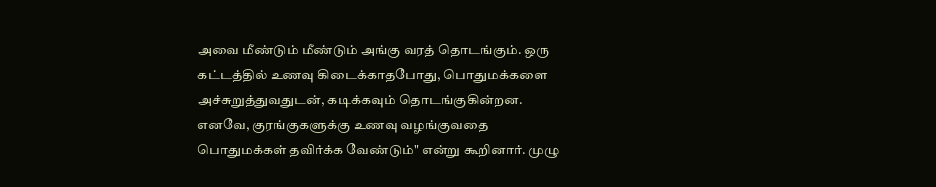அவை மீண்டும் மீண்டும் அங்கு வரத் தொடங்கும். ஒரு கட்டத்தில் உணவு கிடைக்காதபோது, பொதுமக்களை அச்சுறுத்துவதுடன், கடிக்கவும் தொடங்குகின்றன. எனவே, குரங்குகளுக்கு உணவு வழங்குவதை பொதுமக்கள் தவிர்க்க வேண்டும்" என்று கூறினார். முழு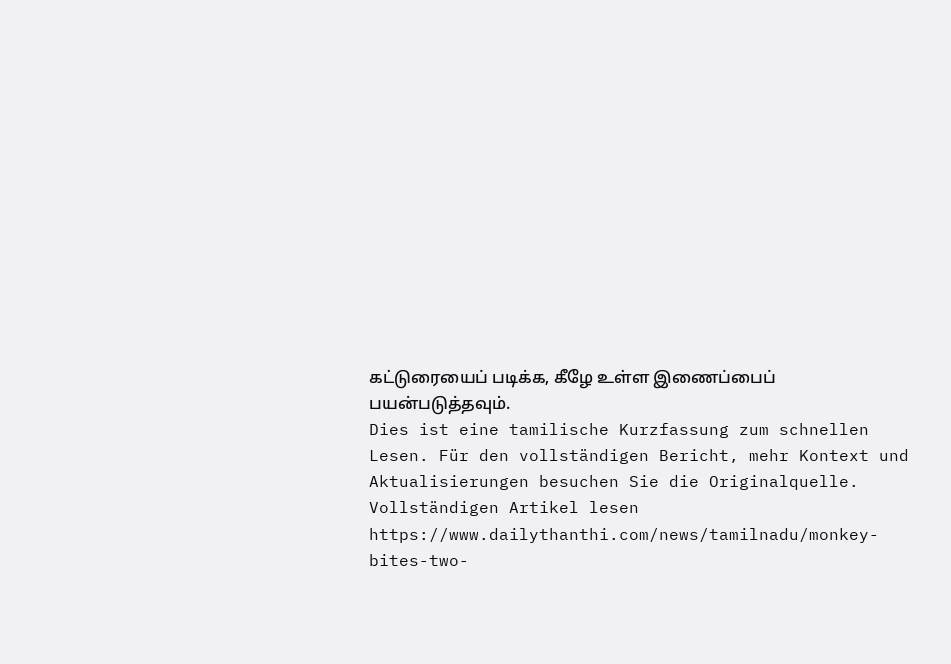கட்டுரையைப் படிக்க, கீழே உள்ள இணைப்பைப் பயன்படுத்தவும்.
Dies ist eine tamilische Kurzfassung zum schnellen Lesen. Für den vollständigen Bericht, mehr Kontext und Aktualisierungen besuchen Sie die Originalquelle.
Vollständigen Artikel lesen
https://www.dailythanthi.com/news/tamilnadu/monkey-bites-two-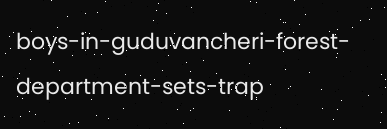boys-in-guduvancheri-forest-department-sets-trap